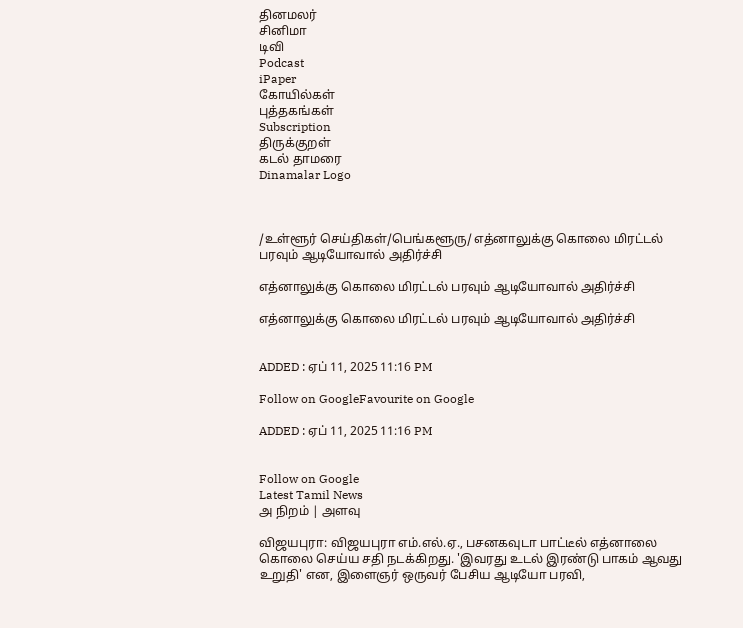தினமலர்
சினிமா
டிவி
Podcast
iPaper
கோயில்கள்
புத்தகங்கள்
Subscription
திருக்குறள்
கடல் தாமரை
Dinamalar Logo



/உள்ளூர் செய்திகள்/பெங்களூரு/ எத்னாலுக்கு கொலை மிரட்டல் பரவும் ஆடியோவால் அதிர்ச்சி

எத்னாலுக்கு கொலை மிரட்டல் பரவும் ஆடியோவால் அதிர்ச்சி

எத்னாலுக்கு கொலை மிரட்டல் பரவும் ஆடியோவால் அதிர்ச்சி


ADDED : ஏப் 11, 2025 11:16 PM

Follow on GoogleFavourite on Google

ADDED : ஏப் 11, 2025 11:16 PM


Follow on Google
Latest Tamil News
அ நிறம் | அளவு

விஜயபுரா: விஜயபுரா எம்.எல்.ஏ., பசனகவுடா பாட்டீல் எத்னாலை கொலை செய்ய சதி நடக்கிறது. 'இவரது உடல் இரண்டு பாகம் ஆவது உறுதி' என, இளைஞர் ஒருவர் பேசிய ஆடியோ பரவி,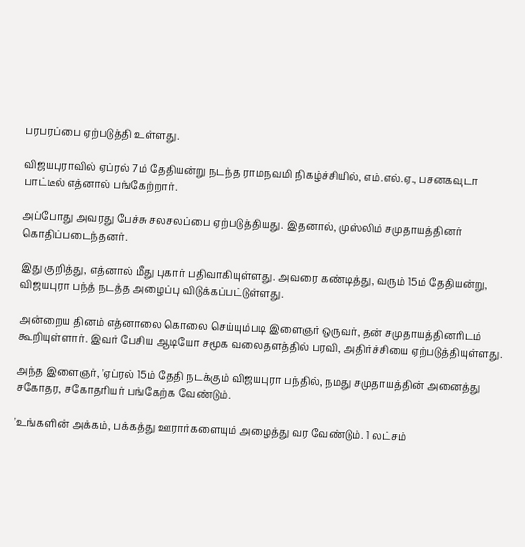பரபரப்பை ஏற்படுத்தி உள்ளது.

விஜயபுராவில் ஏப்ரல் 7ம் தேதியன்று நடந்த ராமநவமி நிகழ்ச்சியில், எம்.எல்.ஏ., பசனகவுடா பாட்டீல் எத்னால் பங்கேற்றார்.

அப்போது அவரது பேச்சு சலசலப்பை ஏற்படுத்தியது. இதனால், முஸ்லிம் சமுதாயத்தினர் கொதிப்படைந்தனர்.

இது குறித்து, எத்னால் மீது புகார் பதிவாகியுள்ளது. அவரை கண்டித்து, வரும் 15ம் தேதியன்று, விஜயபுரா பந்த் நடத்த அழைப்பு விடுக்கப்பட்டுள்ளது.

அன்றைய தினம் எத்னாலை கொலை செய்யும்படி இளைஞர் ஒருவர், தன் சமுதாயத்தினரிடம் கூறியுள்ளார். இவர் பேசிய ஆடியோ சமூக வலைதளத்தில் பரவி, அதிர்ச்சியை ஏற்படுத்தியுள்ளது.

அந்த இளைஞர், 'ஏப்ரல் 15ம் தேதி நடக்கும் விஜயபுரா பந்தில், நமது சமுதாயத்தின் அனைத்து சகோதர, சகோதரியர் பங்கேற்க வேண்டும்.

'உங்களின் அக்கம், பக்கத்து ஊரார்களையும் அழைத்து வர வேண்டும். 1 லட்சம்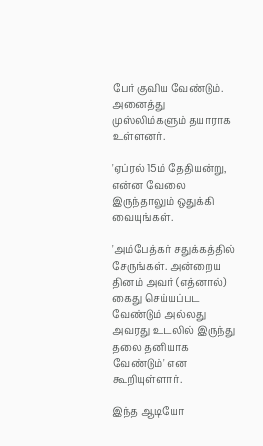பேர் குவிய வேண்டும். அனைத்து முஸ்லிம்களும் தயாராக உள்ளனர்.

'ஏப்ரல் 15ம் தேதியன்று, என்ன வேலை இருந்தாலும் ஒதுக்கி வையுங்கள்.

'அம்பேத்கர் சதுக்கத்தில் சேருங்கள். அன்றைய தினம் அவர் (எத்னால்) கைது செய்யப்பட வேண்டும் அல்லது அவரது உடலில் இருந்து தலை தனியாக வேண்டும்' என கூறியுள்ளார்.

இந்த ஆடியோ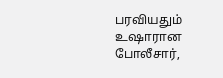பரவியதும் உஷாரான போலீசார்,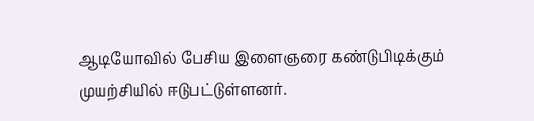ஆடியோவில் பேசிய இளைஞரை கண்டுபிடிக்கும் முயற்சியில் ஈடுபட்டுள்ளனர்.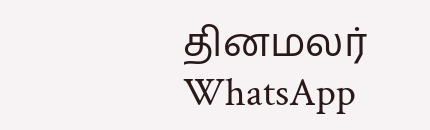தினமலர் WhatsApp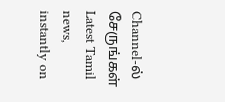Channel-ல் சேருங்கள்
Latest Tamil news, instantly on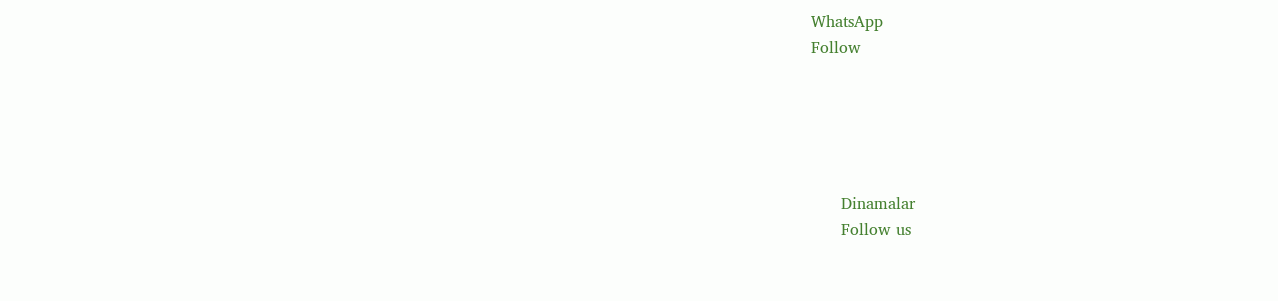WhatsApp
Follow





      Dinamalar
      Follow us